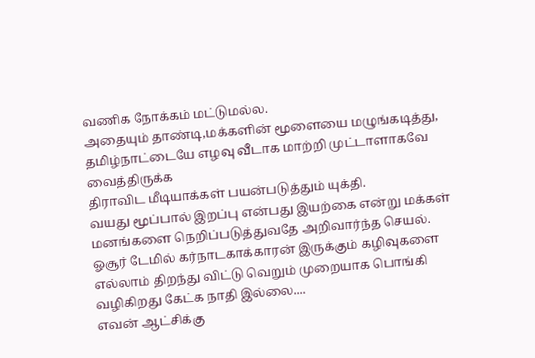வணிக நோக்கம் மட்டுமல்ல.
அதையும் தாண்டி,மக்களின் மூளையை மழுங்கடித்து,
தமிழ்நாட்டையே எழவு வீடாக மாற்றி முட்டாளாகவே வைத்திருக்க
திராவிட மீடியாக்கள் பயன்படுத்தும் யுக்தி.
வயது மூப்பால் இறப்பு என்பது இயற்கை என்று மக்கள் மனங்களை நெறிப்படுத்துவதே அறிவார்ந்த செயல்.
ஓசூர் டேமில் கர்நாடகாக்காரன் இருக்கும் கழிவுகளை எல்லாம் திறந்து விட்டு வெறும் முறையாக பொங்கி வழிகிறது கேட்க நாதி இல்லை....
எவன் ஆட்சிக்கு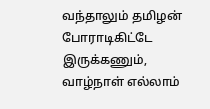வந்தாலும் தமிழன் போராடிகிட்டே இருக்கணும், வாழ்நாள் எல்லாம்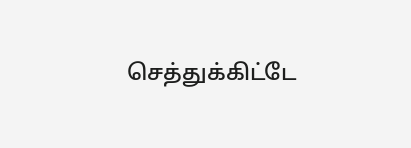செத்துக்கிட்டே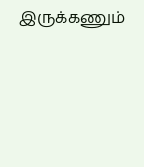இருக்கணும்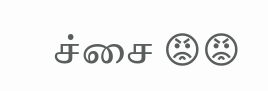ச்சை 😡😡